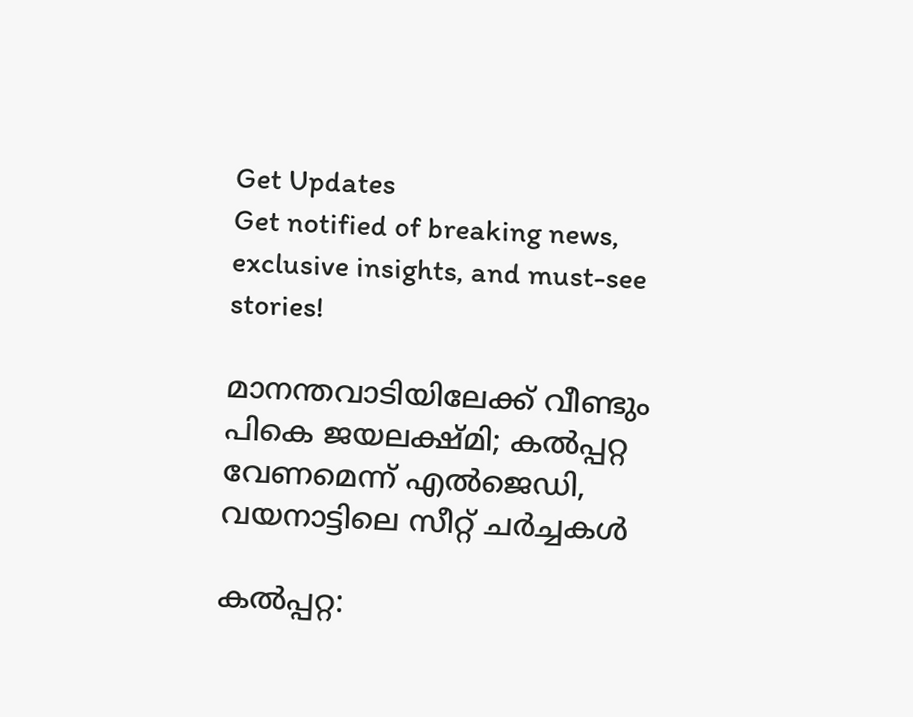Get Updates
Get notified of breaking news, exclusive insights, and must-see stories!

മാനന്തവാടിയിലേക്ക് വീണ്ടും പികെ ജയലക്ഷ്മി; കല്‍പ്പറ്റ വേണമെന്ന് എല്‍ജെഡി, വയനാട്ടിലെ സീറ്റ് ചര്‍ച്ചകള്‍

കല്‍പ്പറ്റ: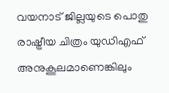വയനാട് ജില്ലയുടെ പൊതു രാഷ്ട്രീയ ചിത്രം യുഡിഎഫ് അനുകൂലമാണെങ്കിലും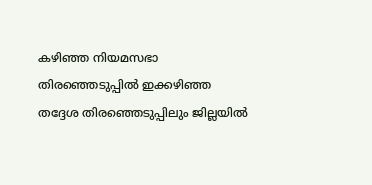കഴിഞ്ഞ നിയമസഭാ തിരഞ്ഞെടുപ്പില്‍ ഇക്കഴിഞ്ഞ തദ്ദേശ തിരഞ്ഞെടുപ്പിലും ജില്ലയില്‍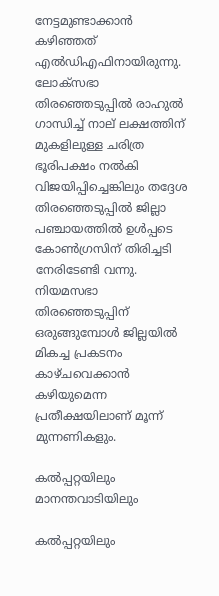നേട്ടമുണ്ടാക്കാന്‍ കഴിഞ്ഞത് എല്‍ഡിഎഫിനായിരുന്നു. ലോക്സഭാ തിരഞ്ഞെടുപ്പില്‍ രാഹുല്‍ ഗാന്ധിച്ച് നാല് ലക്ഷത്തിന് മുകളിലുള്ള ചരിത്ര ഭൂരിപക്ഷം നല്‍കി വിജയിപ്പിച്ചെങ്കിലും തദ്ദേശ തിരഞ്ഞെടുപ്പില്‍ ജില്ലാ പഞ്ചായത്തില്‍ ഉള്‍പ്പടെ കോണ്‍ഗ്രസിന് തിരിച്ചടി നേരിടേണ്ടി വന്നു. നിയമസഭാ തിരഞ്ഞെടുപ്പിന് ഒരുങ്ങുമ്പോള്‍ ജില്ലയില്‍ മികച്ച പ്രകടനം കാഴ്ചവെക്കാന്‍ കഴിയുമെന്ന പ്രതീക്ഷയിലാണ് മൂന്ന് മുന്നണികളും.

കല്‍പ്പറ്റയിലും മാനന്തവാടിയിലും

കല്‍പ്പറ്റയിലും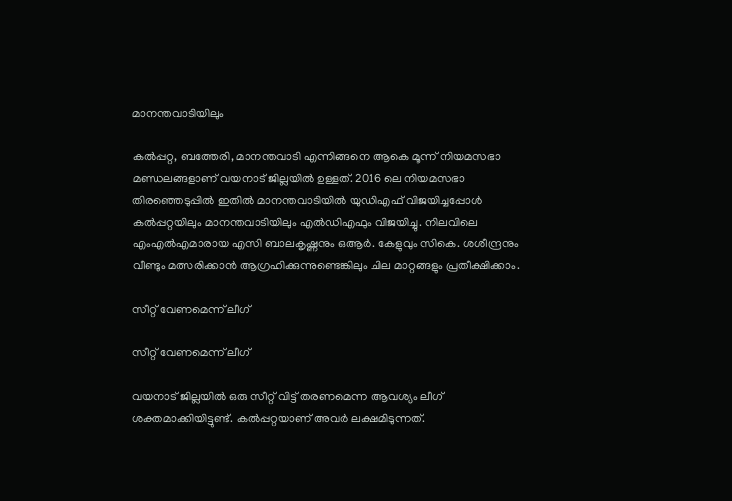മാനന്തവാടിയിലും

കല്‍പ്പറ്റ, ബത്തേരി, മാനന്തവാടി എന്നിങ്ങനെ ആകെ മൂന്ന് നിയമസഭാ മണ്ഡലങ്ങളാണ് വയനാട് ജില്ലയില്‍ ഉള്ളത്. 2016 ലെ നിയമസഭാ തിരഞ്ഞെടുപ്പില്‍ ഇതില്‍ മാനന്തവാടിയില്‍ യുഡിഎഫ് വിജയിച്ചപ്പോള്‍ കല്‍പ്പറ്റയിലും മാനന്തവാടിയിലും എല്‍ഡിഎഫും വിജയിച്ചു. നിലവിലെ എംഎല്‍എമാരായ എസി ബാലകൃഷ്ണനും ഒആർ. കേളുവും സികെ. ശശീന്ദ്രനും വീണ്ടും മത്സരിക്കാന്‍ ആഗ്രഹിക്കുന്നുണ്ടെങ്കിലും ചില മാറ്റങ്ങളും പ്രതീക്ഷിക്കാം.

സീറ്റ് വേണമെന്ന് ലീഗ്

സീറ്റ് വേണമെന്ന് ലീഗ്

വയനാട് ജില്ലയില്‍ ഒരു സീറ്റ് വിട്ട് തരണമെന്ന ആവശ്യം ലീഗ് ശക്തമാക്കിയിട്ടുണ്ട്. കല്‍പ്പറ്റയാണ് അവര്‍ ലക്ഷമിടുന്നത്.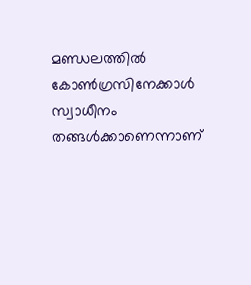മണ്ഡലത്തില്‍ കോണ്‍ഗ്രസിനേക്കാള്‍ സ്വാധീനം തങ്ങള്‍ക്കാണെന്നാണ്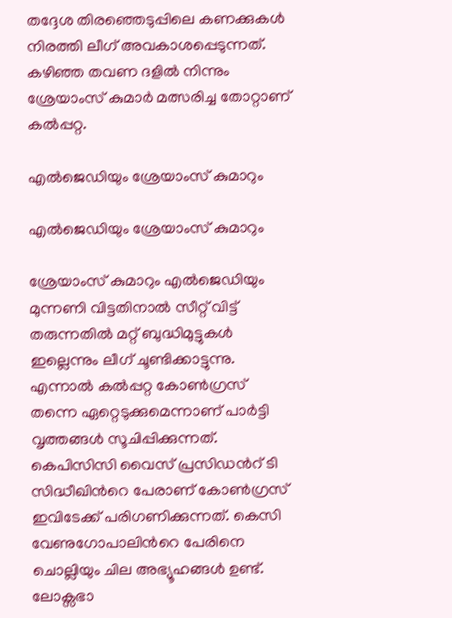തദ്ദേശ തിരഞ്ഞെടുപ്പിലെ കണക്കുകള്‍ നിരത്തി ലീഗ് അവകാശപ്പെടുന്നത്. കഴിഞ്ഞ തവണ ദളില്‍ നിന്നും ശ്രേയാംസ് കുമാര്‍ മത്സരിച്ച തോറ്റാണ് കല്‍പ്പറ്റ.

എല്‍ജെഡിയും ശ്രേയാംസ് കുമാറും

എല്‍ജെഡിയും ശ്രേയാംസ് കുമാറും

ശ്രേയാംസ് കുമാറും എല്‍ജെഡിയും മുന്നണി വിട്ടതിനാല്‍ സീറ്റ് വിട്ട് തരുന്നതില്‍ മറ്റ് ബുദ്ധിമുട്ടുകള്‍ ഇല്ലെന്നും ലീഗ് ചൂണ്ടിക്കാട്ടുന്നു. എന്നാല്‍ കല്‍പ്പറ്റ കോണ്‍ഗ്രസ് തന്നെ ഏറ്റെടുക്കുമെന്നാണ് പാര്‍ട്ടി വൃത്തങ്ങള്‍ സൂചിപ്പിക്കുന്നത്. കെപിസിസി വൈസ് പ്രസിഡന്‍റ് ടി സിദ്ധീഖിന്‍റെ പേരാണ് കോണ്‍ഗ്രസ് ഇവിടേക്ക് പരിഗണിക്കുന്നത്. കെസി വേണുഗോപാലിന്‍റെ പേരിനെ ചൊല്ലിയും ചില അഭ്യൂഹങ്ങള്‍ ഉണ്ട്. ലോക്സഭാ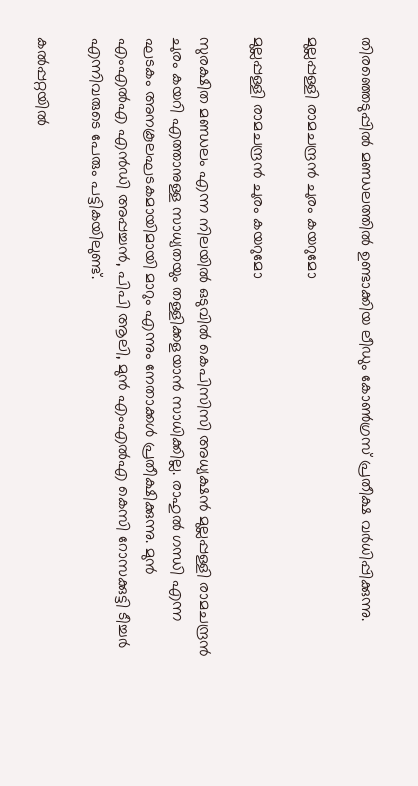തിരഞ്ഞെടുപ്പില്‍ മണ്ഡലത്തില്‍ ഉണ്ടാക്കിയ ലീഡും കോണ്‍ഗ്രസ് പ്രതീക്ഷ വര്‍ധിപ്പിക്കുന്നു.

മുല്ലപ്പള്ളി രാമചന്ദ്രന്‍ ചുരം കയറുമോ

മുല്ലപ്പള്ളി രാമചന്ദ്രന്‍ ചുരം കയറുമോ

സുരക്ഷിത മണ്ഡലം എന്ന നിലയില്‍ ഒടുവില്‍ കെപിസിസി അധ്യക്ഷന്‍ മുല്ലപ്പള്ളി രാമചന്ദ്രന്‍ ചുരം കയറി എത്താനുള്ള സാധ്യതയും തള്ളിക്കളയാന്‍ സാധിക്കില്ല. രാഹുല്‍ ഗന്ധി എന്ന ഘടകം അനകൂലഘടകമായിമായി മാറും എന്നും നേതാക്കള്‍ പ്രതീക്ഷിക്കുന്നു. മുന്‍ എംഎല്‍എ എൻഡി അപ്പച്ചൻ, പിപി ആലി, മുന്‍ എംഎല്‍എ കെസി റോസക്കുട്ടി ടീച്ചർ എന്നിവരുടെ പേരും പട്ടികയിലുണ്ട്.

കൽപ്പറ്റയിൽ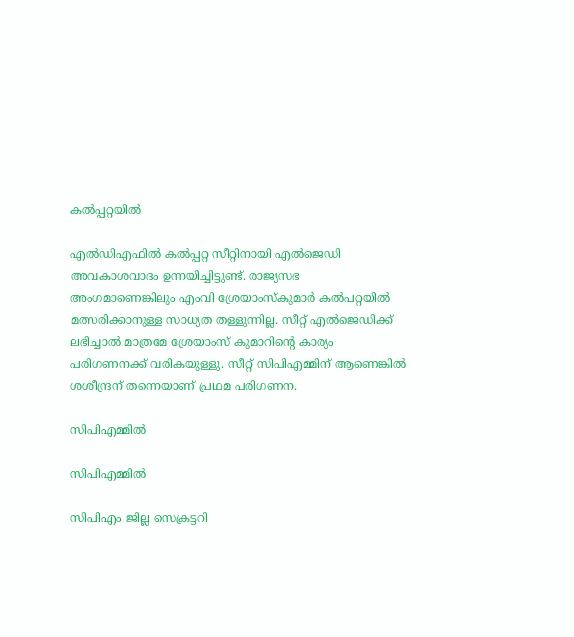കൽപ്പറ്റയിൽ

എല്‍ഡിഎഫില്‍ കല്‍പ്പറ്റ സീറ്റിനായി എല്‍ജെഡി അവകാശവാദം ഉന്നയിച്ചിട്ടുണ്ട്. രാജ്യസഭ അംഗമാണെങ്കിലും എംവി ശ്രേയാംസ്കുമാർ കൽപറ്റയിൽ മത്സരിക്കാനുള്ള സാധ്യത തള്ളുന്നില്ല. സീറ്റ് എല്‍ജെഡിക്ക് ലഭിച്ചാല്‍ മാത്രമേ ശ്രേയാംസ് കുമാറിന്‍റെ കാര്യം പരിഗണനക്ക് വരികയുള്ളു. സീറ്റ് സിപിഎമ്മിന് ആണെങ്കില്‍ ശശീന്ദ്രന് തന്നെയാണ് പ്രഥമ പരിഗണന.

സിപിഎമ്മില്‍

സിപിഎമ്മില്‍

സിപിഎം ജില്ല സെക്രട്ടറി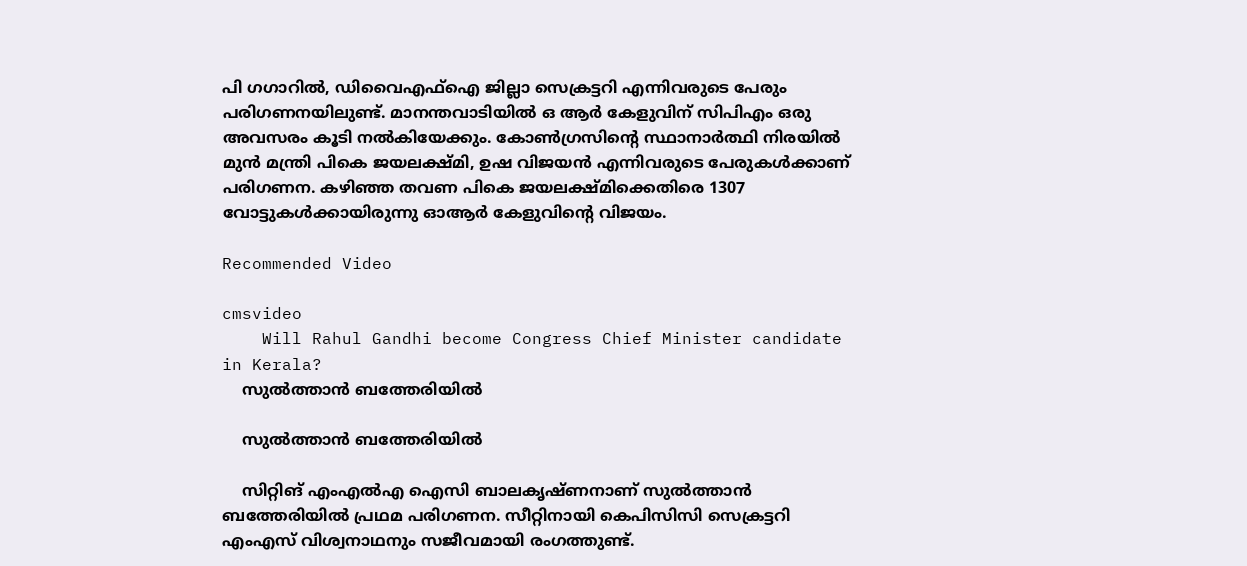പി ഗഗാറിൽ, ഡിവൈഎഫ്ഐ ജില്ലാ സെക്രട്ടറി എന്നിവരുടെ പേരും പരിഗണനയിലുണ്ട്. മാനന്തവാടിയില്‍ ഒ ആര്‍ കേളുവിന് സിപിഎം ഒരു അവസരം കൂടി നല്‍കിയേക്കും. കോണ്‍ഗ്രസിന്‍റെ സ്ഥാനാര്‍ത്ഥി നിരയില്‍ മുന്‍ മന്ത്രി പികെ ജയലക്ഷ്മി, ഉഷ വിജയന്‍ എന്നിവരുടെ പേരുകള്‍ക്കാണ് പരിഗണന. കഴിഞ്ഞ തവണ പികെ ജയലക്ഷ്മിക്കെതിരെ 1307 വോട്ടുകള്‍ക്കായിരുന്നു ഓആര്‍ കേളുവിന്‍റെ വിജയം.

Recommended Video

cmsvideo
    Will Rahul Gandhi become Congress Chief Minister candidate in Kerala?
    സുല്‍ത്താന്‍ ബത്തേരിയില്‍

    സുല്‍ത്താന്‍ ബത്തേരിയില്‍

    സിറ്റിങ് എംഎല്‍എ ഐസി ബാലകൃഷ്ണനാണ് സുല്‍ത്താന്‍ ബത്തേരിയില്‍ പ്രഥമ പരിഗണന. സീറ്റിനായി കെപിസിസി സെക്രട്ടറി എംഎസ് വിശ്വനാഥനും സജീവമായി രംഗത്തുണ്ട്.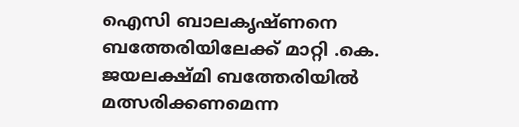ഐസി ബാലകൃഷ്ണനെ ബത്തേരിയിലേക്ക് മാറ്റി .കെ. ജയലക്ഷ്മി ബത്തേരിയിൽ മത്സരിക്കണമെന്ന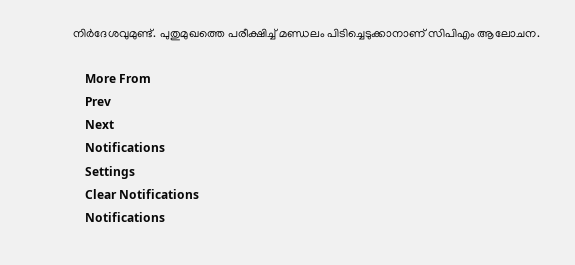നിർദേശവുമുണ്ട്. പുതുമുഖത്തെ പരീക്ഷിച്ച് മണ്ഡലം പിടിച്ചെടുക്കാനാണ് സിപിഎം ആലോചന.

    More From
    Prev
    Next
    Notifications
    Settings
    Clear Notifications
    Notifications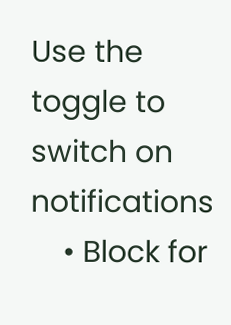Use the toggle to switch on notifications
    • Block for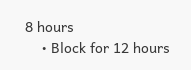8 hours
    • Block for 12 hours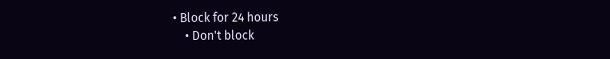• Block for 24 hours
    • Don't block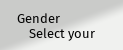Gender
    Select your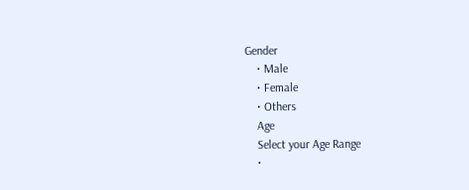Gender
    • Male
    • Female
    • Others
    Age
    Select your Age Range
    •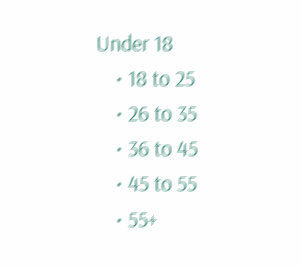Under 18
    • 18 to 25
    • 26 to 35
    • 36 to 45
    • 45 to 55
    • 55+